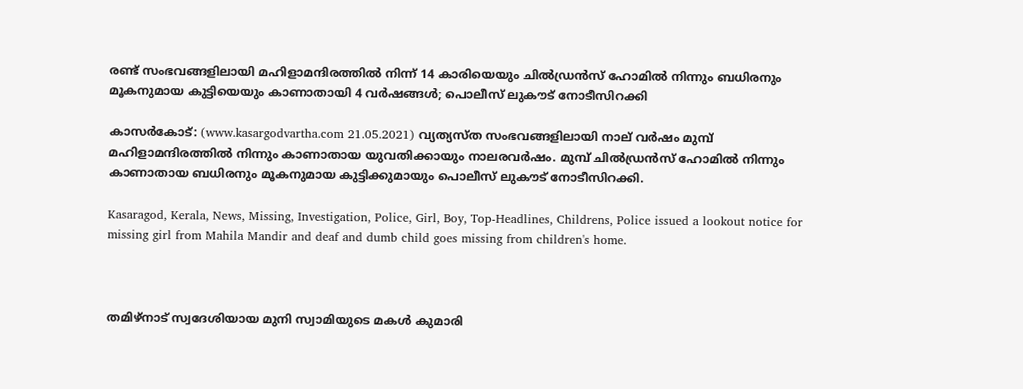രണ്ട് സംഭവങ്ങളിലായി മഹിളാമന്ദിരത്തിൽ നിന്ന് 14 കാരിയെയും ചിൽഡ്രൻസ് ഹോമിൽ നിന്നും ബധിരനും മൂകനുമായ കുട്ടിയെയും കാണാതായി 4 വർഷങ്ങൾ; പൊലീസ് ലുകൗട് നോടീസിറക്കി

കാസർകോട്: (www.kasargodvartha.com 21.05.2021) വ്യത്യസ്ത സംഭവങ്ങളിലായി നാല് വർഷം മുമ്പ് മഹിളാമന്ദിരത്തിൽ നിന്നും കാണാതായ യുവതിക്കായും നാലരവർഷം. മുമ്പ് ചിൽഡ്രൻസ് ഹോമിൽ നിന്നും കാണാതായ ബധിരനും മൂകനുമായ കുട്ടിക്കുമായും പൊലീസ് ലുകൗട് നോടീസിറക്കി.

Kasaragod, Kerala, News, Missing, Investigation, Police, Girl, Boy, Top-Headlines, Childrens, Police issued a lookout notice for missing girl from Mahila Mandir and deaf and dumb child goes missing from children's home.



തമിഴ്നാട് സ്വദേശിയായ മുനി സ്വാമിയുടെ മകൾ കുമാരി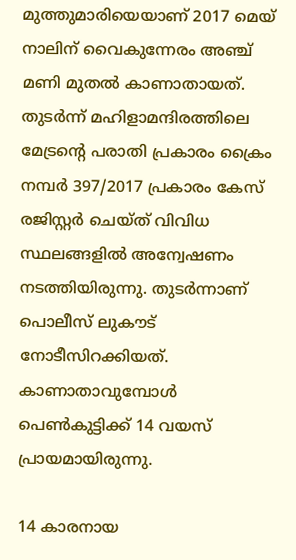മുത്തുമാരിയെയാണ് 2017 മെയ് നാലിന് വൈകുന്നേരം അഞ്ച് മണി മുതൽ കാണാതായത്. തുടർന്ന് മഹിളാമന്ദിരത്തിലെ മേട്രന്റെ പരാതി പ്രകാരം ക്രൈം നമ്പര്‍ 397/2017 പ്രകാരം കേസ് രജിസ്റ്റര്‍ ചെയ്ത് വിവിധ സ്ഥലങ്ങളിൽ അന്വേഷണം നടത്തിയിരുന്നു. തുടർന്നാണ് പൊലീസ് ലുകൗട് നോടീസിറക്കിയത്. കാണാതാവുമ്പോൾ പെൺകുട്ടിക്ക് 14 വയസ് പ്രായമായിരുന്നു.

14 കാരനായ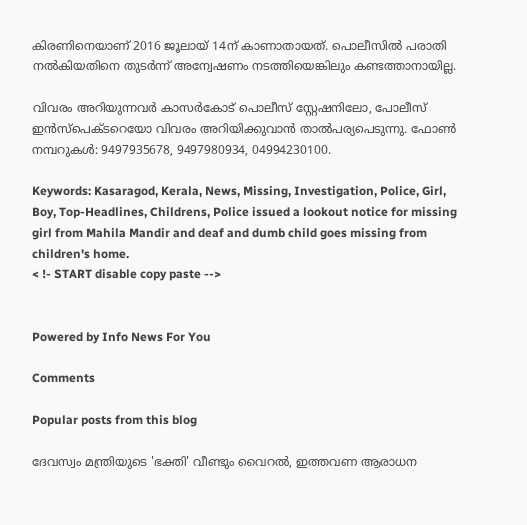കിരണിനെയാണ് 2016 ജൂലായ് 14ന് കാണാതായത്. പൊലീസിൽ പരാതി നൽകിയതിനെ തുടർന്ന് അന്വേഷണം നടത്തിയെങ്കിലും കണ്ടത്താനായില്ല.

വിവരം അറിയുന്നവർ കാസർകോട് പൊലീസ് സ്റ്റേഷനിലോ, പോലീസ് ഇന്‍സ്പെക്ടറെയോ വിവരം അറിയിക്കുവാന്‍ താല്‍പര്യപെടുന്നു. ഫോൺ നമ്പറുകൾ: 9497935678, 9497980934, 04994230100.

Keywords: Kasaragod, Kerala, News, Missing, Investigation, Police, Girl, Boy, Top-Headlines, Childrens, Police issued a lookout notice for missing girl from Mahila Mandir and deaf and dumb child goes missing from children's home.
< !- START disable copy paste -->


Powered by Info News For You

Comments

Popular posts from this blog

ദേവസ്വം മന്ത്രിയുടെ 'ഭക്തി' വീണ്ടും വൈറല്‍, ഇത്തവണ ആരാധന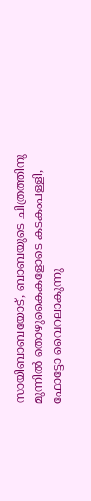സായിബാബയോട്, ബാബയുടെ ചിത്രത്തിനു മുന്നില്‍ തൊഴുകൈകളോടെ കടകംപള്ളി, ഫോട്ടോ വൈറലാകുന്നു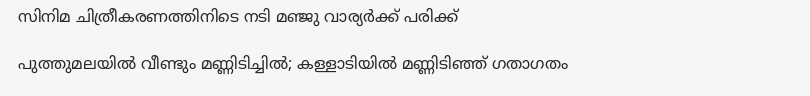സിനിമ ചിത്രീകരണത്തിനിടെ നടി മഞ്ജു വാര്യര്‍ക്ക് പരിക്ക്

പുത്തുമലയില്‍ വീണ്ടും മണ്ണിടിച്ചില്‍; കള്ളാടിയില്‍ മണ്ണിടിഞ്ഞ് ഗതാഗതം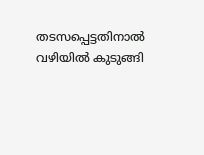തടസപ്പെട്ടതിനാല്‍ വഴിയില്‍ കുടുങ്ങി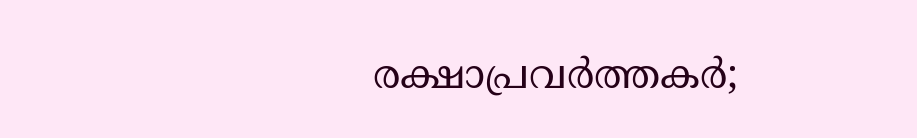രക്ഷാപ്രവര്‍ത്തകര്‍;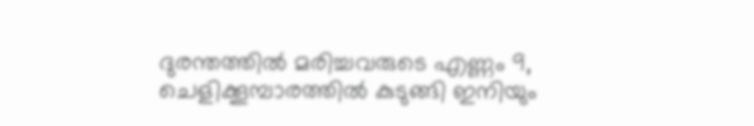ദുരന്തത്തില്‍ മരിച്ചവരുടെ എണ്ണം 9, ചെളിക്കൂമ്പാരത്തില്‍ കുടുങ്ങി ഇനിയും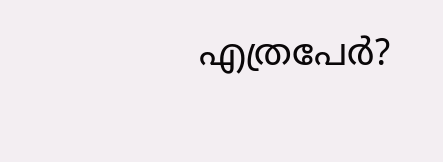എത്രപേര്‍?